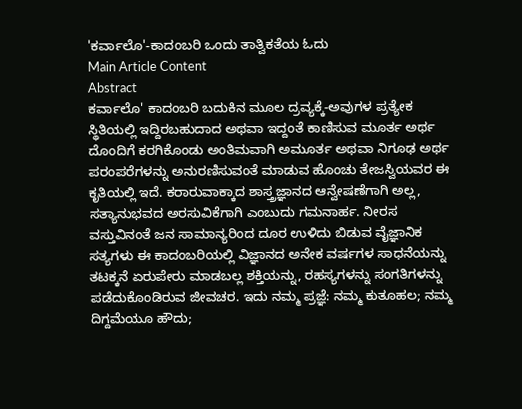'ಕರ್ವಾಲೊ'-ಕಾದಂಬರಿ ಒಂದು ತಾತ್ವಿಕತೆಯ ಓದು
Main Article Content
Abstract
ಕರ್ವಾಲೊ' ಕಾದಂಬರಿ ಬದುಕಿನ ಮೂಲ ದ್ರವ್ಯಕ್ಕೆ-ಅವುಗಳ ಪ್ರತ್ಯೇಕ ಸ್ಥಿತಿಯಲ್ಲಿ ಇದ್ದಿರಬಹುದಾದ ಅಥವಾ ಇದ್ದಂತೆ ಕಾಣಿಸುವ ಮೂರ್ತ ಅರ್ಥ ದೊಂದಿಗೆ ಕರಗಿಕೊಂಡು ಅಂತಿಮವಾಗಿ ಅಮೂರ್ತ ಅಥವಾ ನಿಗೂಢ ಅರ್ಥ ಪರಂಪರೆಗಳನ್ನು ಅನುರಣಿಸುವಂತೆ ಮಾಡುವ ಹೊಂಚು ತೇಜಸ್ವಿಯವರ ಈ ಕೃತಿಯಲ್ಲಿ ಇದೆ. ಕರಾರುವಾಕ್ಕಾದ ಶಾಸ್ತ್ರಜ್ಞಾನದ ಆನ್ವೇಷಣೆಗಾಗಿ ಅಲ್ಲ, ಸತ್ಯಾನುಭವದ ಅರಸುವಿಕೆಗಾಗಿ ಎಂಬುದು ಗಮನಾರ್ಹ. ನೀರಸ ವಸ್ತುವಿನಂತೆ ಜನ ಸಾಮಾನ್ಯರಿಂದ ದೂರ ಉಳಿದು ಬಿಡುವ ವೈಜ್ಞಾನಿಕ ಸತ್ಯಗಳು ಈ ಕಾದಂಬರಿಯಲ್ಲಿ ವಿಜ್ಞಾನದ ಅನೇಕ ವರ್ಷಗಳ ಸಾಧನೆಯನ್ನು ತಟಕ್ಕನೆ ಏರುಪೇರು ಮಾಡಬಲ್ಲ ಶಕ್ತಿಯನ್ನು, ರಹಸ್ಯಗಳನ್ನು ಸಂಗತಿಗಳನ್ನು ಪಡೆದುಕೊಂಡಿರುವ ಜೀವಚರ. ಇದು ನಮ್ಮ ಪ್ರಜ್ಞೆ: ನಮ್ಮ ಕುತೂಹಲ; ನಮ್ಮ ದಿಗ್ದಮೆಯೂ ಹೌದು;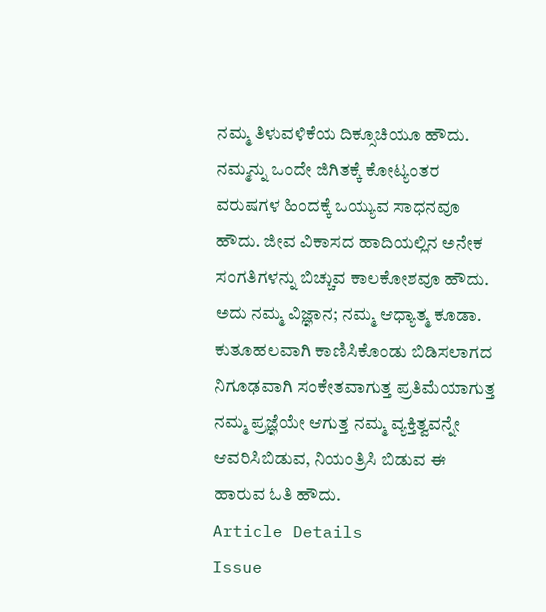ನಮ್ಮ ತಿಳುವಳಿಕೆಯ ದಿಕ್ಸೂಚಿಯೂ ಹೌದು. ನಮ್ಮನ್ನು ಒಂದೇ ಜಿಗಿತಕ್ಕೆ ಕೋಟ್ಯಂತರ ವರುಷಗಳ ಹಿಂದಕ್ಕೆ ಒಯ್ಯುವ ಸಾಧನವೂ ಹೌದು. ಜೀವ ವಿಕಾಸದ ಹಾದಿಯಲ್ಲಿನ ಅನೇಕ ಸಂಗತಿಗಳನ್ನು ಬಿಚ್ಚುವ ಕಾಲಕೋಶವೂ ಹೌದು. ಅದು ನಮ್ಮ ವಿಜ್ಞಾನ; ನಮ್ಮ ಆಧ್ಯಾತ್ಮ ಕೂಡಾ. ಕುತೂಹಲವಾಗಿ ಕಾಣಿಸಿಕೊಂಡು ಬಿಡಿಸಲಾಗದ ನಿಗೂಢವಾಗಿ ಸಂಕೇತವಾಗುತ್ತ ಪ್ರತಿಮೆಯಾಗುತ್ತ ನಮ್ಮ ಪ್ರಜ್ಞೆಯೇ ಆಗುತ್ತ ನಮ್ಮ ವ್ಯಕ್ತಿತ್ವವನ್ನೇ ಆವರಿಸಿಬಿಡುವ, ನಿಯಂತ್ರಿಸಿ ಬಿಡುವ ಈ ಹಾರುವ ಓತಿ ಹೌದು.
Article Details
Issue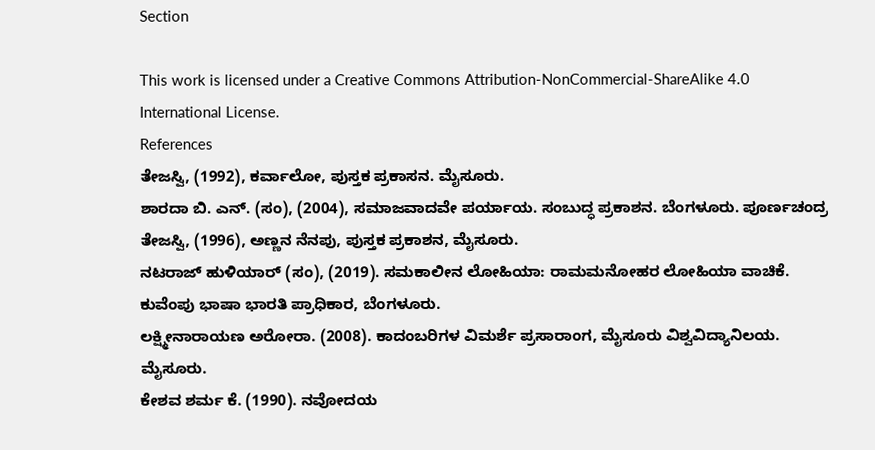Section

This work is licensed under a Creative Commons Attribution-NonCommercial-ShareAlike 4.0 International License.
References
ತೇಜಸ್ವಿ, (1992), ಕರ್ವಾಲೋ, ಪುಸ್ತಕ ಪ್ರಕಾಸನ. ಮೈಸೂರು.
ಶಾರದಾ ಬಿ. ಎನ್. (ಸಂ), (2004), ಸಮಾಜವಾದವೇ ಪರ್ಯಾಯ. ಸಂಬುದ್ಧ ಪ್ರಕಾಶನ. ಬೆಂಗಳೂರು. ಪೂರ್ಣಚಂದ್ರ ತೇಜಸ್ವಿ, (1996), ಅಣ್ಣನ ನೆನಪು, ಪುಸ್ತಕ ಪ್ರಕಾಶನ, ಮೈಸೂರು.
ನಟರಾಜ್ ಹುಳಿಯಾರ್ (ಸಂ), (2019). ಸಮಕಾಲೀನ ಲೋಹಿಯಾ: ರಾಮಮನೋಹರ ಲೋಹಿಯಾ ವಾಚಿಕೆ. ಕುವೆಂಪು ಭಾಷಾ ಭಾರತಿ ಪ್ರಾಧಿಕಾರ, ಬೆಂಗಳೂರು.
ಲಕ್ಷ್ಮೀನಾರಾಯಣ ಅರೋರಾ. (2008). ಕಾದಂಬರಿಗಳ ವಿಮರ್ಶೆ ಪ್ರಸಾರಾಂಗ, ಮೈಸೂರು ವಿಶ್ವವಿದ್ಯಾನಿಲಯ. ಮೈಸೂರು.
ಕೇಶವ ಶರ್ಮ ಕೆ. (1990). ನವೋದಯ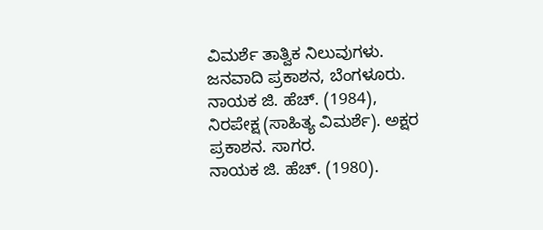ವಿಮರ್ಶೆ ತಾತ್ವಿಕ ನಿಲುವುಗಳು. ಜನವಾದಿ ಪ್ರಕಾಶನ, ಬೆಂಗಳೂರು.
ನಾಯಕ ಜಿ. ಹೆಚ್. (1984), ನಿರಪೇಕ್ಷ (ಸಾಹಿತ್ಯ ವಿಮರ್ಶೆ). ಅಕ್ಷರ ಪ್ರಕಾಶನ. ಸಾಗರ.
ನಾಯಕ ಜಿ. ಹೆಚ್. (1980).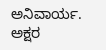ಅನಿವಾರ್ಯ. ಅಕ್ಷರ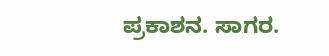ಪ್ರಕಾಶನ. ಸಾಗರ.